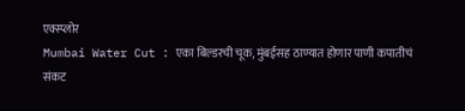एक्स्प्लोर
Mumbai Water Cut : एका बिल्डरची चूक, मुंबईसह ठाण्यात होणार पाणी कपातीचं संकट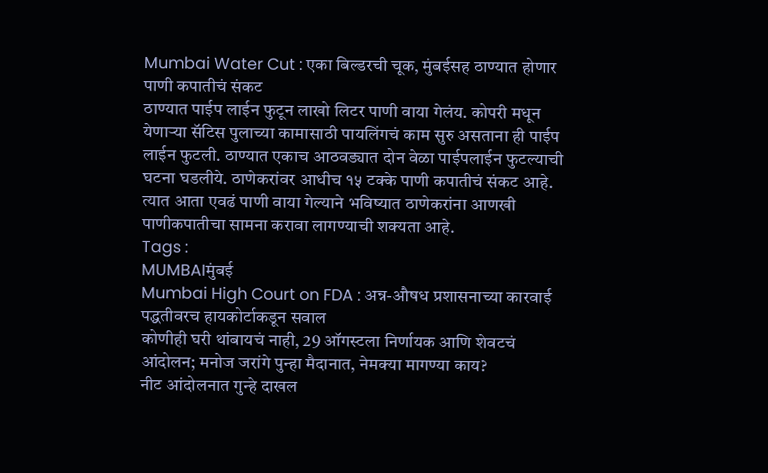Mumbai Water Cut : एका बिल्डरची चूक, मुंबईसह ठाण्यात होणार पाणी कपातीचं संकट
ठाण्यात पाईप लाईन फुटून लाखो लिटर पाणी वाया गेलंय. कोपरी मधून येणाऱ्या सॅटिस पुलाच्या कामासाठी पायलिंगचं काम सुरु असताना ही पाईप लाईन फुटली. ठाण्यात एकाच आठवड्यात दोन वेळा पाईपलाईन फुटल्याची घटना घडलीये. ठाणेकरांवर आधीच १५ टक्के पाणी कपातीचं संकट आहे. त्यात आता एवढं पाणी वाया गेल्याने भविष्यात ठाणेकरांना आणखी पाणीकपातीचा सामना करावा लागण्याची शक्यता आहे.
Tags :
MUMBAIमुंबई
Mumbai High Court on FDA : अन्न-औषध प्रशासनाच्या कारवाई पद्धतीवरच हायकोर्टाकडून सवाल
कोणीही घरी थांबायचं नाही, 29 ऑगस्टला निर्णायक आणि शेवटचं आंदोलन; मनोज जरांगे पुन्हा मैदानात, नेमक्या मागण्या काय?
नीट आंदोलनात गुन्हे दाखल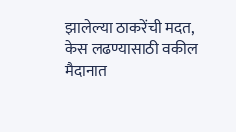झालेल्या ठाकरेंची मदत, केस लढण्यासाठी वकील मैदानात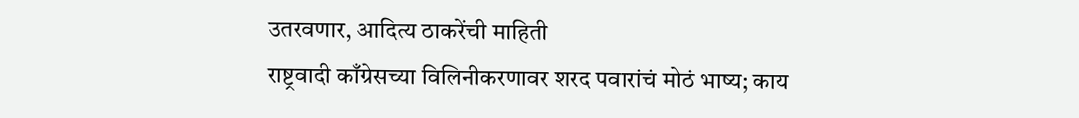उतरवणार, आदित्य ठाकरेंची माहिती
राष्ट्रवादी काँग्रेसच्या विलिनीकरणावर शरद पवारांचं मोठं भाष्य; काय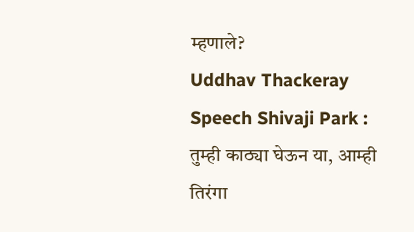म्हणाले?
Uddhav Thackeray Speech Shivaji Park : तुम्ही काठ्या घेऊन या, आम्ही तिरंगा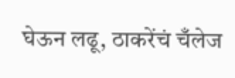घेऊन लढू, ठाकरेंचं चँलेज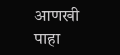आणखी पाहा